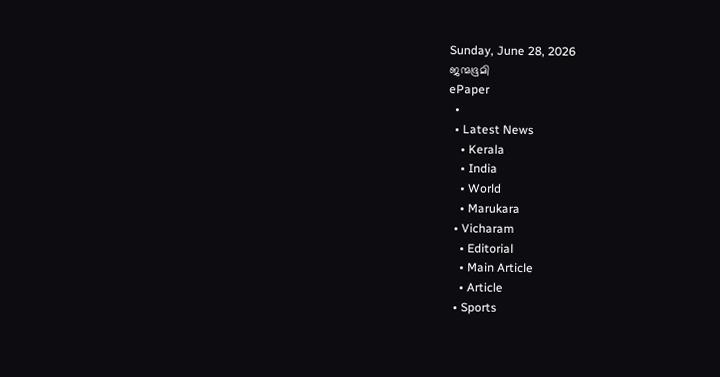Sunday, June 28, 2026
ജന്മഭൂമി
ePaper
  •
  • Latest News
    • Kerala
    • India
    • World
    • Marukara
  • Vicharam
    • Editorial
    • Main Article
    • Article
  • Sports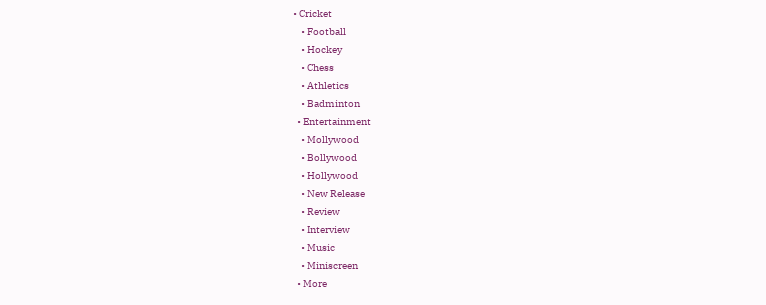• Cricket
    • Football
    • Hockey
    • Chess
    • Athletics
    • Badminton
  • Entertainment
    • Mollywood
    • Bollywood
    • Hollywood
    • New Release
    • Review
    • Interview
    • Music
    • Miniscreen
  • More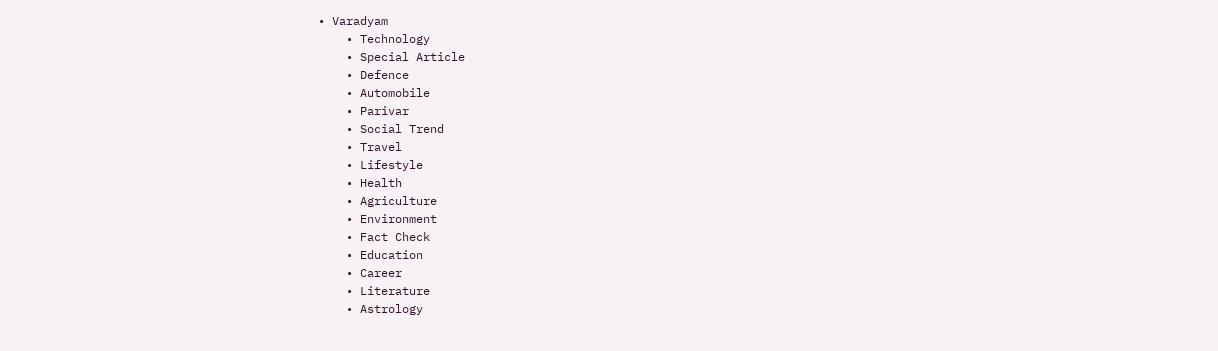• Varadyam
    • Technology
    • Special Article
    • Defence
    • Automobile
    • Parivar
    • Social Trend
    • Travel
    • Lifestyle
    • Health
    • Agriculture
    • Environment
    • Fact Check
    • Education
    • Career
    • Literature
    • Astrology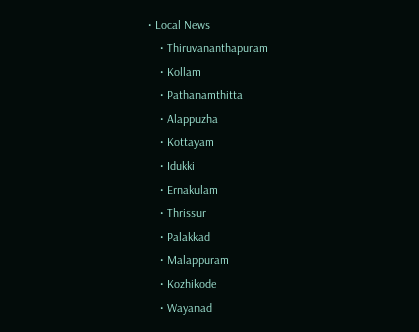• Local News
    • Thiruvananthapuram
    • Kollam
    • Pathanamthitta
    • Alappuzha
    • Kottayam
    • Idukki
    • Ernakulam
    • Thrissur
    • Palakkad
    • Malappuram
    • Kozhikode
    • Wayanad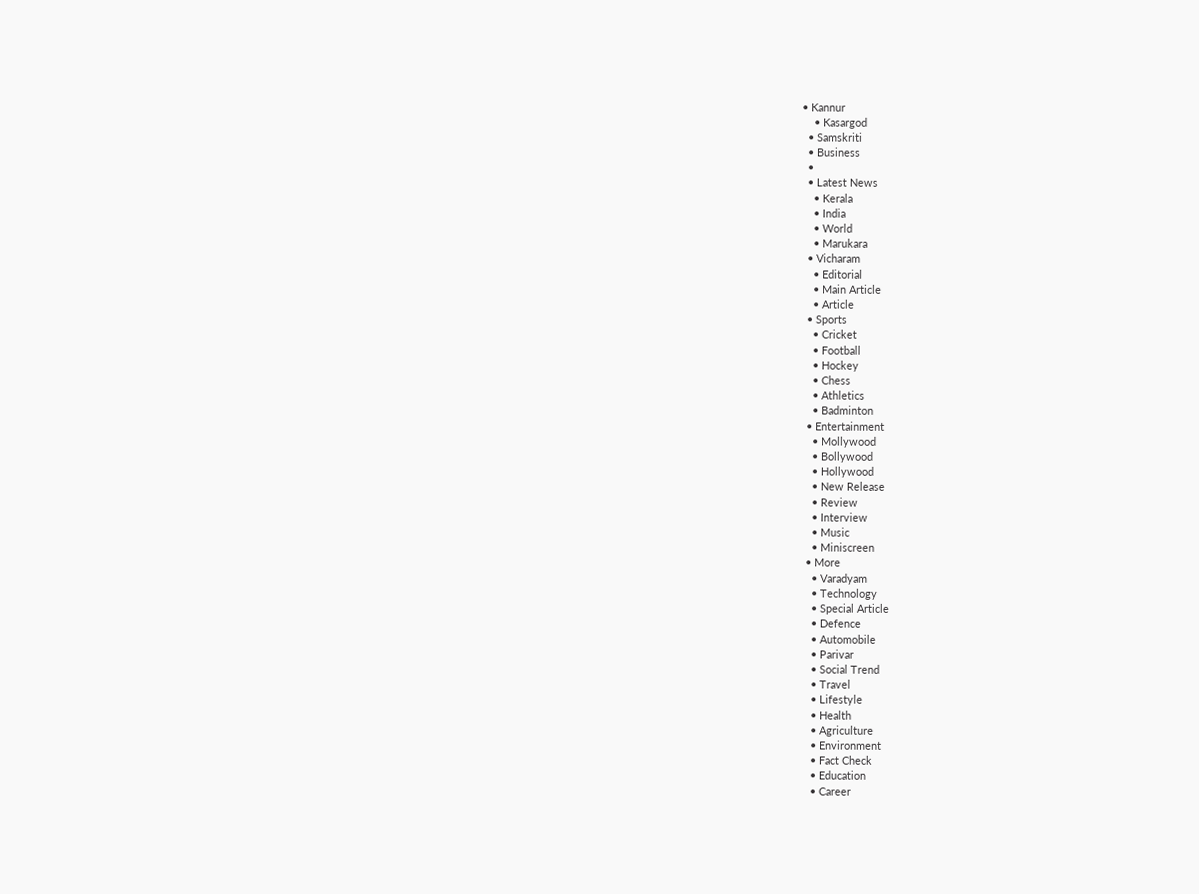• Kannur
    • Kasargod
  • Samskriti
  • Business
  •
  • Latest News
    • Kerala
    • India
    • World
    • Marukara
  • Vicharam
    • Editorial
    • Main Article
    • Article
  • Sports
    • Cricket
    • Football
    • Hockey
    • Chess
    • Athletics
    • Badminton
  • Entertainment
    • Mollywood
    • Bollywood
    • Hollywood
    • New Release
    • Review
    • Interview
    • Music
    • Miniscreen
  • More
    • Varadyam
    • Technology
    • Special Article
    • Defence
    • Automobile
    • Parivar
    • Social Trend
    • Travel
    • Lifestyle
    • Health
    • Agriculture
    • Environment
    • Fact Check
    • Education
    • Career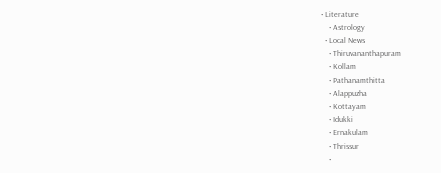• Literature
    • Astrology
  • Local News
    • Thiruvananthapuram
    • Kollam
    • Pathanamthitta
    • Alappuzha
    • Kottayam
    • Idukki
    • Ernakulam
    • Thrissur
    •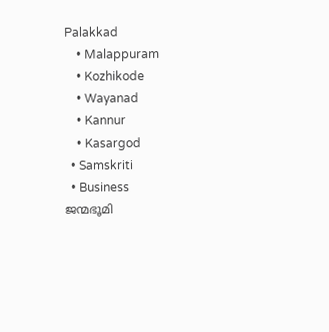Palakkad
    • Malappuram
    • Kozhikode
    • Wayanad
    • Kannur
    • Kasargod
  • Samskriti
  • Business
ജന്മഭൂമി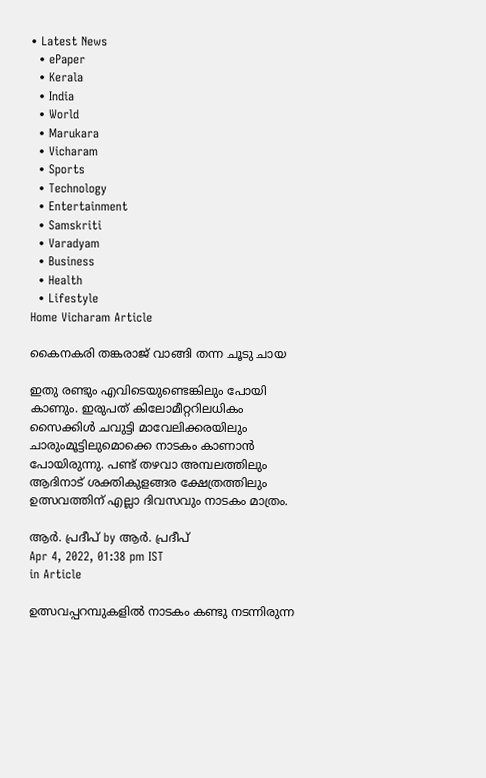• Latest News
  • ePaper
  • Kerala
  • India
  • World
  • Marukara
  • Vicharam
  • Sports
  • Technology
  • Entertainment
  • Samskriti
  • Varadyam
  • Business
  • Health
  • Lifestyle
Home Vicharam Article

കൈനകരി തങ്കരാജ് വാങ്ങി തന്ന ചൂടു ചായ

ഇതു രണ്ടും എവിടെയുണ്ടെങ്കിലും പോയി കാണും. ഇരുപത് കിലോമീറ്ററിലധികം സൈക്കിള്‍ ചവുട്ടി മാവേലിക്കരയിലും ചാരുംമൂട്ടിലുമൊക്കെ നാടകം കാണാന്‍ പോയിരുന്നു. പണ്ട് തഴവാ അമ്പലത്തിലും ആദിനാട് ശക്തികുളങ്ങര ക്ഷേത്രത്തിലും ഉത്സവത്തിന് എല്ലാ ദിവസവും നാടകം മാത്രം.

ആര്‍. പ്രദീപ് by ആര്‍. പ്രദീപ്
Apr 4, 2022, 01:38 pm IST
in Article

ഉത്സവപ്പറമ്പുകളില്‍ നാടകം കണ്ടു നടന്നിരുന്ന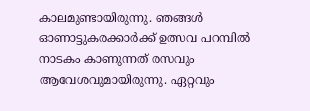കാലമുണ്ടായിരുന്നു. ഞങ്ങള്‍ ഓണാട്ടുകരക്കാര്‍ക്ക് ഉത്സവ പറമ്പില്‍ നാടകം കാണുന്നത് രസവും ആവേശവുമായിരുന്നു. ഏറ്റവും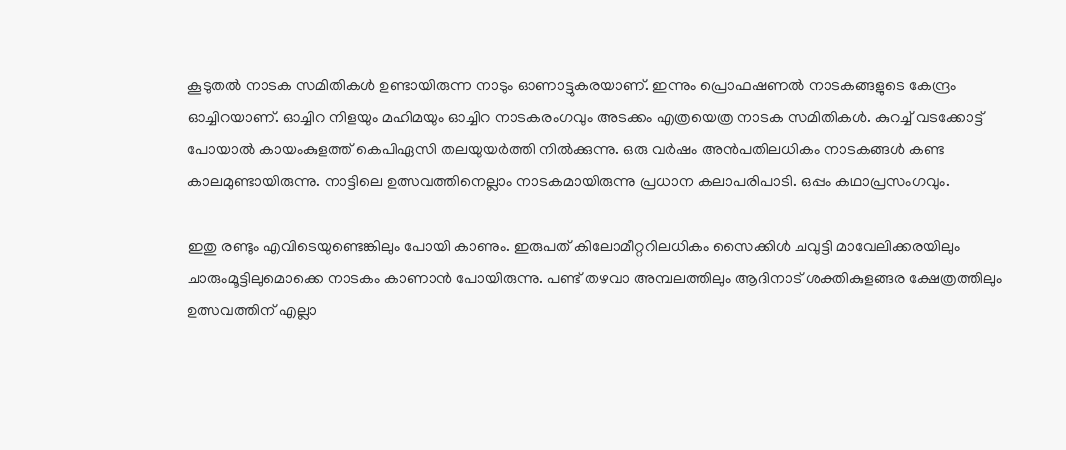കൂടുതല്‍ നാടക സമിതികള്‍ ഉണ്ടായിരുന്ന നാടും ഓണാട്ടുകരയാണ്. ഇന്നും പ്രൊഫഷണല്‍ നാടകങ്ങളുടെ കേന്ദ്രം ഓച്ചിറയാണ്. ഓച്ചിറ നിളയും മഹിമയും ഓച്ചിറ നാടകരംഗവും അടക്കം എത്രയെത്ര നാടക സമിതികള്‍. കുറച്ച് വടക്കോട്ട് പോയാല്‍ കായംകുളത്ത് കെപിഏസി തലയുയര്‍ത്തി നില്‍ക്കുന്നു. ഒരു വര്‍ഷം അന്‍പതിലധികം നാടകങ്ങള്‍ കണ്ട കാലമുണ്ടായിരുന്നു. നാട്ടിലെ ഉത്സവത്തിനെല്ലാം നാടകമായിരുന്നു പ്രധാന കലാപരിപാടി. ഒപ്പം കഥാപ്രസംഗവും.

ഇതു രണ്ടും എവിടെയുണ്ടെങ്കിലും പോയി കാണും. ഇരുപത് കിലോമീറ്ററിലധികം സൈക്കിള്‍ ചവുട്ടി മാവേലിക്കരയിലും ചാരുംമൂട്ടിലുമൊക്കെ നാടകം കാണാന്‍ പോയിരുന്നു. പണ്ട് തഴവാ അമ്പലത്തിലും ആദിനാട് ശക്തികുളങ്ങര ക്ഷേത്രത്തിലും ഉത്സവത്തിന് എല്ലാ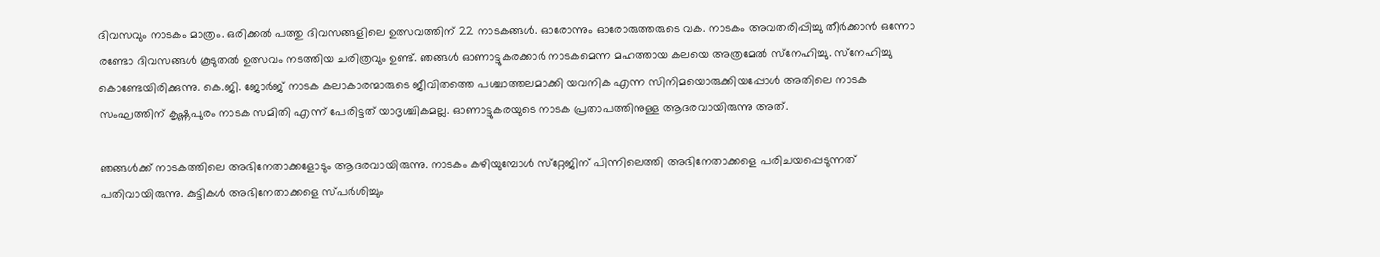ദിവസവും നാടകം മാത്രം. ഒരിക്കല്‍ പത്തു ദിവസങ്ങളിലെ ഉത്സവത്തിന് 22 നാടകങ്ങള്‍. ഓരോന്നും ഓരോരുത്തരുടെ വക. നാടകം അവതരിപ്പിച്ചു തീര്‍ക്കാന്‍ ഒന്നോ രണ്ടോ ദിവസങ്ങള്‍ കൂടുതല്‍ ഉത്സവം നടത്തിയ ചരിത്രവും ഉണ്ട്. ഞങ്ങള്‍ ഓണാട്ടുകരക്കാര്‍ നാടകമെന്ന മഹത്തായ കലയെ അത്രമേല്‍ സ്‌നേഹിച്ചു. സ്‌നേഹിച്ചു കൊണ്ടേയിരിക്കുന്നു. കെ.ജി. ജോര്‍ജ് നാടക കലാകാരന്മാരുടെ ജീവിതത്തെ പശ്ചാത്തലമാക്കി യവനിക എന്ന സിനിമയൊരുക്കിയപ്പോള്‍ അതിലെ നാടക സംഘത്തിന് കൃഷ്ണപുരം നാടക സമിതി എന്ന് പേരിട്ടത് യാദൃശ്ചികമല്ല. ഓണാട്ടുകരയുടെ നാടക പ്രതാപത്തിനുള്ള ആദരവായിരുന്നു അത്.

ഞങ്ങള്‍ക്ക് നാടകത്തിലെ അഭിനേതാക്കളോടും ആദരവായിരുന്നു. നാടകം കഴിയുമ്പോള്‍ സ്‌റ്റേജിന് പിന്നിലെത്തി അഭിനേതാക്കളെ പരിചയപ്പെടുന്നത് പതിവായിരുന്നു. കുട്ടികള്‍ അഭിനേതാക്കളെ സ്പര്‍ശിച്ചും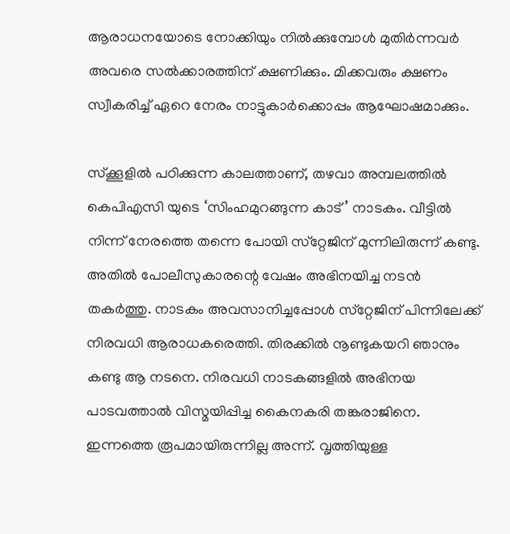ആരാധനയോടെ നോക്കിയും നില്‍ക്കുമ്പോള്‍ മുതിര്‍ന്നവര്‍ അവരെ സല്‍ക്കാരത്തിന് ക്ഷണിക്കും. മിക്കവരും ക്ഷണം സ്വീകരിച്ച് ഏറെ നേരം നാട്ടുകാര്‍ക്കൊപ്പം ആഘോഷമാക്കും.

സ്‌ക്കൂളില്‍ പഠിക്കുന്ന കാലത്താണ്, തഴവാ അമ്പലത്തില്‍ കെപിഎസി യുടെ ‘സിംഹമുറങ്ങുന്ന കാട്’ നാടകം. വീട്ടില്‍ നിന്ന് നേരത്തെ തന്നെ പോയി സ്‌റ്റേജിന് മുന്നിലിരുന്ന് കണ്ടു. അതില്‍ പോലീസുകാരന്റെ വേഷം അഭിനയിച്ച നടന്‍ തകര്‍ത്തു. നാടകം അവസാനിച്ചപ്പോള്‍ സ്‌റ്റേജിന് പിന്നിലേക്ക് നിരവധി ആരാധകരെത്തി. തിരക്കില്‍ നൂണ്ടുകയറി ഞാനും കണ്ടു ആ നടനെ. നിരവധി നാടകങ്ങളില്‍ അഭിനയ പാടവത്താല്‍ വിസ്മയിപ്പിച്ച കൈനകരി തങ്കരാജിനെ. ഇന്നത്തെ രൂപമായിരുന്നില്ല അന്ന്. വൃത്തിയുള്ള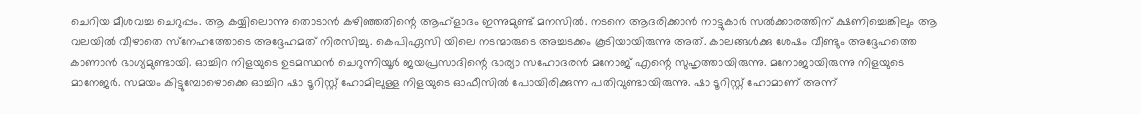ചെറിയ മീശവച്ച ചെറുപ്പം. ആ കയ്യിലൊന്നു തൊടാന്‍ കഴിഞ്ഞതിന്റെ ആഹ്‌ളാദം ഇന്നുമുണ്ട് മനസില്‍. നടനെ ആദരിക്കാന്‍ നാട്ടുകാര്‍ സല്‍ക്കാരത്തിന് ക്ഷണിച്ചെങ്കിലും ആ വലയില്‍ വീഴാതെ സ്‌നേഹത്തോടെ അദ്ദേഹമത് നിരസിച്ചു. കെപിഏസി യിലെ നടന്മാരുടെ അച്ചടക്കം കൂടിയായിരുന്നു അത്. കാലങ്ങള്‍ക്കു ശേഷം വീണ്ടും അദ്ദേഹത്തെ കാണാന്‍ ഭാഗ്യമുണ്ടായി. ഓച്ചിറ നിളയുടെ ഉടമസ്ഥന്‍ ചെറുന്നിയൂര്‍ ജയപ്രസാദിന്റെ ഭാര്യാ സഹോദരന്‍ മനോജ് എന്റെ സുഹൃത്തായിരുന്നു. മനോജായിരുന്നു നിളയുടെ മാനേജര്‍. സമയം കിട്ടുമ്പോഴൊക്കെ ഓച്ചിറ ഷാ ടൂറിസ്റ്റ് ഹോമിലുള്ള നിളയുടെ ഓഫീസില്‍ പോയിരിക്കുന്ന പതിവുണ്ടായിരുന്നു. ഷാ ടൂറിസ്റ്റ് ഹോമാണ് അന്ന്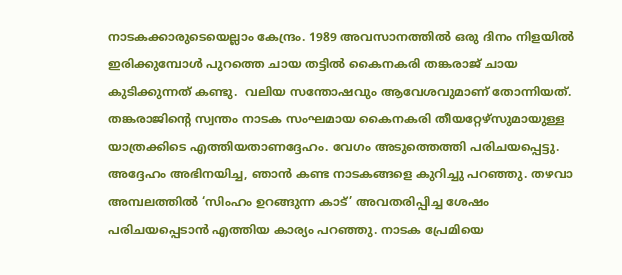നാടകക്കാരുടെയെല്ലാം കേന്ദ്രം. 1989 അവസാനത്തില്‍ ഒരു ദിനം നിളയില്‍ ഇരിക്കുമ്പോള്‍ പുറത്തെ ചായ തട്ടില്‍ കൈനകരി തങ്കരാജ് ചായ കുടിക്കുന്നത് കണ്ടു.  വലിയ സന്തോഷവും ആവേശവുമാണ് തോന്നിയത്. തങ്കരാജിന്റെ സ്വന്തം നാടക സംഘമായ കൈനകരി തീയറ്റേഴ്‌സുമായുള്ള യാത്രക്കിടെ എത്തിയതാണദ്ദേഹം. വേഗം അടുത്തെത്തി പരിചയപ്പെട്ടു. അദ്ദേഹം അഭിനയിച്ച, ഞാന്‍ കണ്ട നാടകങ്ങളെ കുറിച്ചു പറഞ്ഞു. തഴവാ അമ്പലത്തില്‍ ‘സിംഹം ഉറങ്ങുന്ന കാട്’ അവതരിപ്പിച്ച ശേഷം പരിചയപ്പെടാന്‍ എത്തിയ കാര്യം പറഞ്ഞു. നാടക പ്രേമിയെ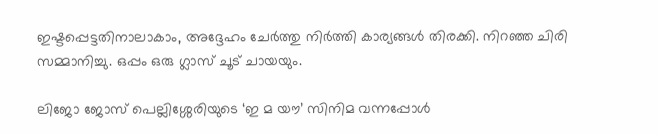ഇഷ്ടപ്പെട്ടതിനാലാകാം, അദ്ദേഹം ചേര്‍ത്തു നിര്‍ത്തി കാര്യങ്ങള്‍ തിരക്കി. നിറഞ്ഞ ചിരി സമ്മാനിച്ചു. ഒപ്പം ഒരു ഗ്ലാസ് ചൂട് ചായയും.

ലിജോ ജോസ് പെല്ലിശ്ശേരിയുടെ ‘ഇ മ യൗ’ സിനിമ വന്നപ്പോള്‍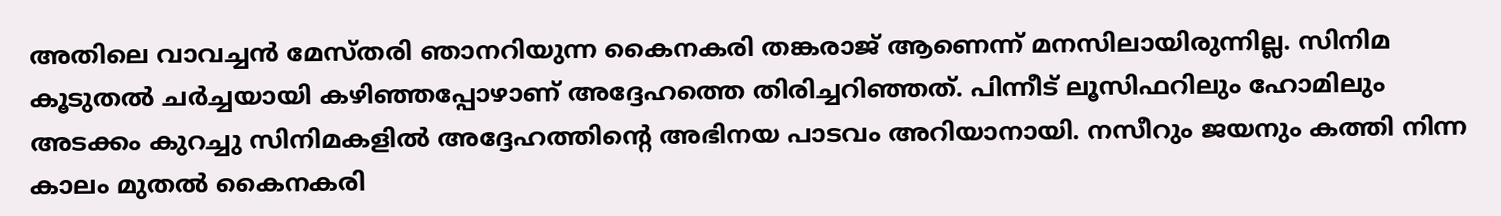അതിലെ വാവച്ചന്‍ മേസ്തരി ഞാനറിയുന്ന കൈനകരി തങ്കരാജ് ആണെന്ന് മനസിലായിരുന്നില്ല. സിനിമ കൂടുതല്‍ ചര്‍ച്ചയായി കഴിഞ്ഞപ്പോഴാണ് അദ്ദേഹത്തെ തിരിച്ചറിഞ്ഞത്. പിന്നീട് ലൂസിഫറിലും ഹോമിലും അടക്കം കുറച്ചു സിനിമകളില്‍ അദ്ദേഹത്തിന്റെ അഭിനയ പാടവം അറിയാനായി. നസീറും ജയനും കത്തി നിന്ന കാലം മുതല്‍ കൈനകരി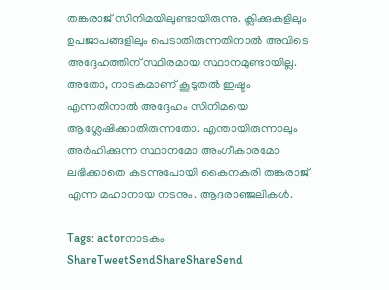തങ്കരാജ് സിനിമയിലുണ്ടായിരുന്നു. ക്ലിക്കുകളിലും ഉപജാപങ്ങളിലും പെടാതിരുന്നതിനാല്‍ അവിടെ അദ്ദേഹത്തിന് സ്ഥിരമായ സ്ഥാനമുണ്ടായില്ല. അതോ, നാടകമാണ് കൂടുതല്‍ ഇഷ്ടം എന്നതിനാല്‍ അദ്ദേഹം സിനിമയെ  ആശ്ലേഷിക്കാതിരുന്നതോ. എന്തായിരുന്നാലും അര്‍ഹിക്കുന്ന സ്ഥാനമോ അംഗീകാരമോ ലഭിക്കാതെ കടന്നുപോയി കൈനകരി തങ്കരാജ് എന്ന മഹാനായ നടനും. ആദരാഞ്ജലികള്‍.

Tags: actorനാടകം
ShareTweetSendShareShareSend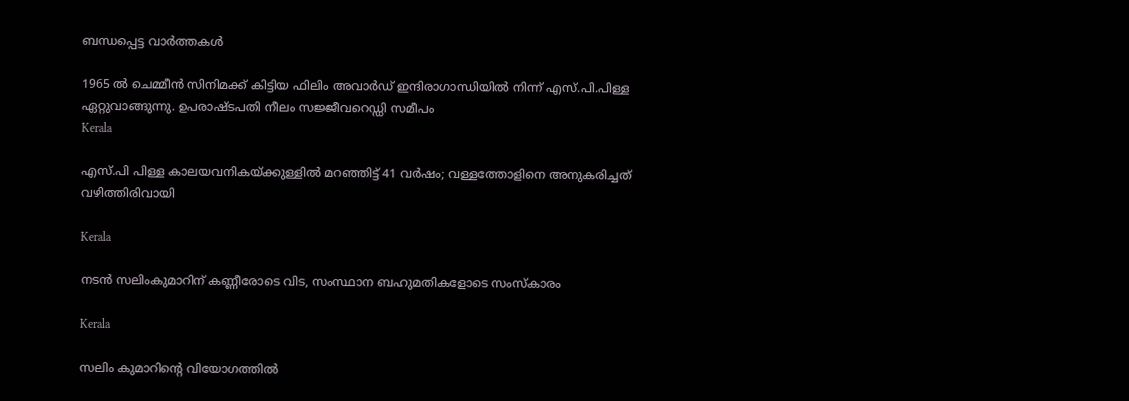ബന്ധപ്പെട്ട വാര്‍ത്തകള്‍

1965 ല്‍ ചെമ്മീന്‍ സിനിമക്ക് കിട്ടിയ ഫിലിം അവാര്‍ഡ് ഇന്ദിരാഗാന്ധിയില്‍ നിന്ന് എസ്.പി.പിള്ള ഏറ്റുവാങ്ങുന്നു. ഉപരാഷ്ടപതി നീലം സജ്ജീവറെഡ്ഡി സമീപം
Kerala

എസ്.പി പിള്ള കാലയവനികയ്‌ക്കുള്ളില്‍ മറഞ്ഞിട്ട് 41 വര്‍ഷം; വള്ളത്തോളിനെ അനുകരിച്ചത് വഴിത്തിരിവായി

Kerala

നടന്‍ സലിംകുമാറിന് കണ്ണീരോടെ വിട, സംസ്ഥാന ബഹുമതികളോടെ സംസ്‌കാരം

Kerala

സലിം കുമാറിന്റെ വിയോഗത്തില്‍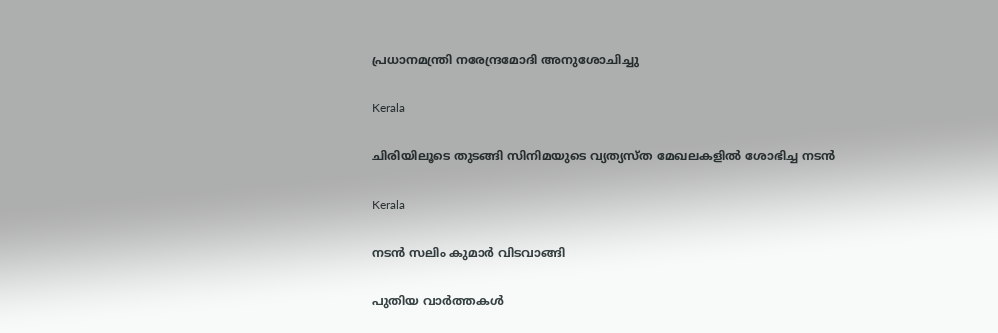പ്രധാനമന്ത്രി നരേന്ദ്രമോദി അനുശോചിച്ചു

Kerala

ചിരിയിലൂടെ തുടങ്ങി സിനിമയുടെ വ്യത്യസ്ത മേഖലകളില്‍ ശോഭിച്ച നടന്‍

Kerala

നടന്‍ സലിം കുമാര്‍ വിടവാങ്ങി

പുതിയ വാര്‍ത്തകള്‍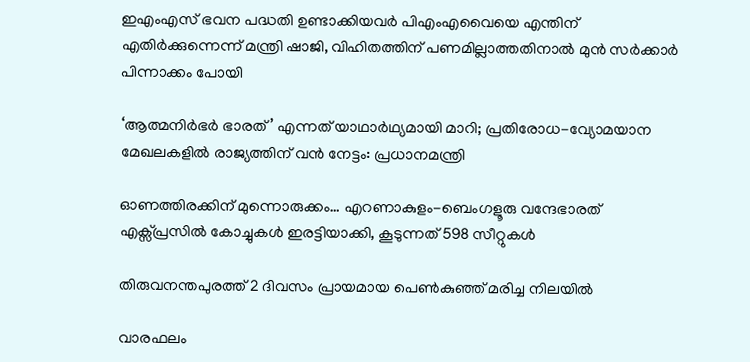ഇഎംഎസ് ഭവന പദ്ധതി ഉണ്ടാക്കിയവര്‍ പിഎംഎവൈയെ എന്തിന് എതിര്‍ക്കുന്നെന്ന് മന്ത്രി ഷാജി, വിഹിതത്തിന് പണമില്ലാത്തതിനാല്‍ മുന്‍ സര്‍ക്കാര്‍ പിന്നാക്കം പോയി

‘ആത്മനിർഭർ ഭാരത്’ എന്നത് യാഥാർഥ്യമായി മാറി; പ്രതിരോധ-വ്യോമയാന മേഖലകളില്‍ രാജ്യത്തിന് വന്‍ നേട്ടം: പ്രധാനമന്ത്രി

ഓണത്തിരക്കിന് മുന്നൊരുക്കം… എറണാകുളം-ബെംഗളൂരു വന്ദേഭാരത് എക്സ്പ്രസിൽ കോച്ചുകൾ ഇരട്ടിയാക്കി, കൂടുന്നത് 598 സീറ്റുകള്‍

തിരുവനന്തപുരത്ത് 2 ദിവസം പ്രായമായ പെണ്‍കുഞ്ഞ് മരിച്ച നിലയില്‍

വാരഫലം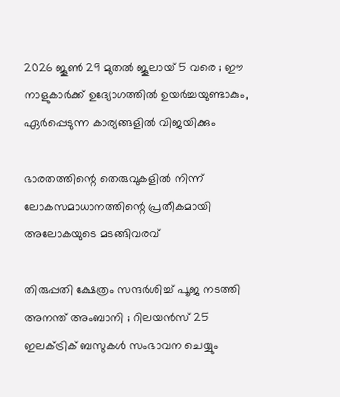2026 ജൂണ്‍ 29 മുതല്‍ ജൂലായ് 5 വരെ ; ഈ നാളുകാര്‍ക്ക് ഉദ്യോഗത്തില്‍ ഉയര്‍ച്ചയുണ്ടാകും, ഏര്‍പ്പെടുന്ന കാര്യങ്ങളില്‍ വിജയിക്കും

ഭാരതത്തിന്റെ തെരുവുകളില്‍ നിന്ന് ലോകസമാധാനത്തിന്റെ പ്രതീകമായി അലോകയുടെ മടങ്ങിവരവ്

തിരുപ്പതി ക്ഷേത്രം സന്ദർശിച്ച് പൂജ നടത്തി അനന്ത് അംബാനി ; റിലയൻസ് 25 ഇലക്ട്രിക് ബസുകൾ സംഭാവന ചെയ്യും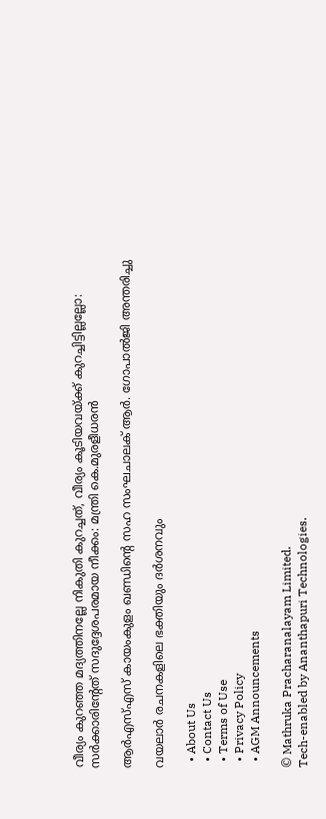വീര്യം കുറഞ്ഞ മദ്യത്തിനല്ലേ നികുതി കുറച്ചത്, വീര്യം കൂടിയവയ്‌ക്ക് കുറച്ചിട്ടില്ലല്ലോ: സർക്കാരിന്റേത് സദുദ്ദേശപരമായ നീക്കം: മന്ത്രി കെ.മുരളീധരൻ

ആർഎസ്‌എസ്‌ കായംകുളം ഖണ്ഡിന്റെ സഹ സംഘചാലക് ആർ. ഗോപാൽജി അന്തരിച്ചു

വയലാര്‍ രചനകളിലെ ഭക്തിയും ദര്‍ശനവും

  • About Us
  • Contact Us
  • Terms of Use
  • Privacy Policy
  • AGM Announcements

© Mathruka Pracharanalayam Limited.
Tech-enabled by Ananthapuri Technologies.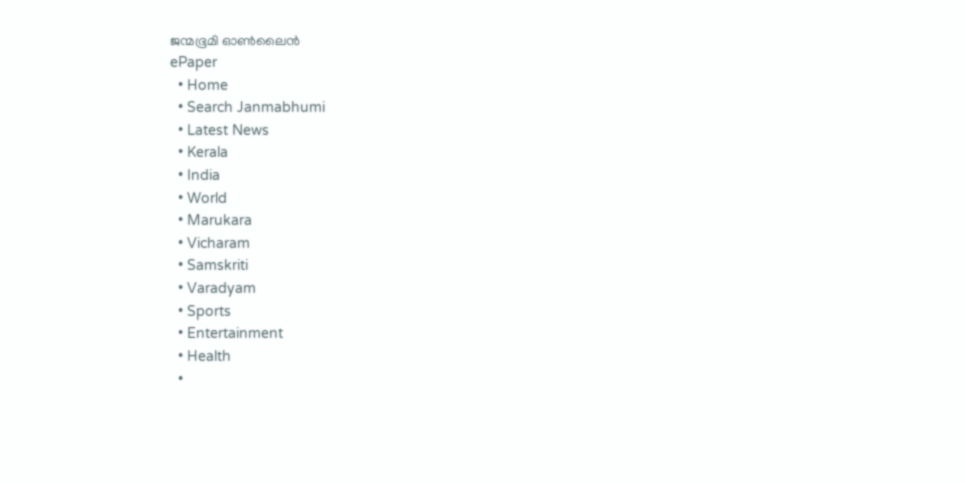ജന്മഭൂമി ഓണ്‍ലൈന്‍
ePaper
  • Home
  • Search Janmabhumi
  • Latest News
  • Kerala
  • India
  • World
  • Marukara
  • Vicharam
  • Samskriti
  • Varadyam
  • Sports
  • Entertainment
  • Health
  •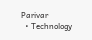Parivar
  • Technology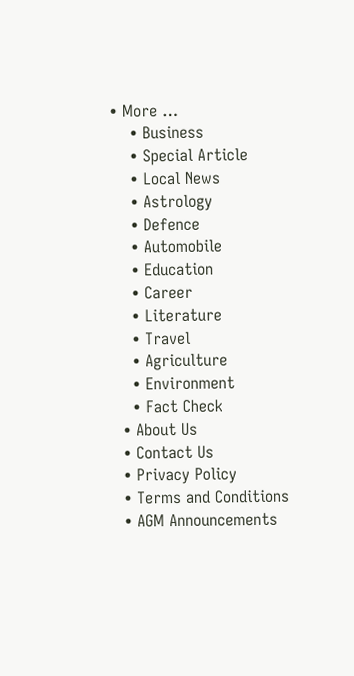• More …
    • Business
    • Special Article
    • Local News
    • Astrology
    • Defence
    • Automobile
    • Education
    • Career
    • Literature
    • Travel
    • Agriculture
    • Environment
    • Fact Check
  • About Us
  • Contact Us
  • Privacy Policy
  • Terms and Conditions
  • AGM Announcements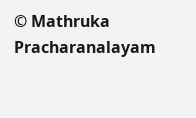© Mathruka Pracharanalayam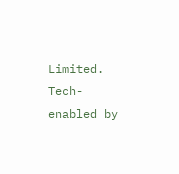Limited.
Tech-enabled by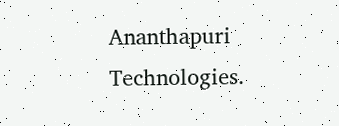Ananthapuri Technologies.